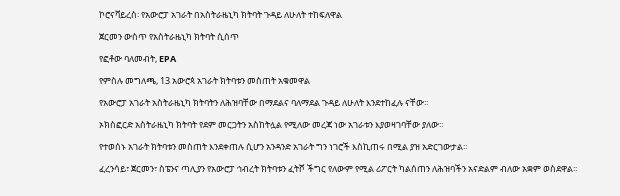ኮሮናቫይረስ፡ የአውሮፓ አገራት በአስትራዜኒካ ክትባት ጉዳይ ለሁለት ተከፍለዋል

ጀርመን ውስጥ የአስትራዜኒካ ክትባት ሲሰጥ

የፎቶው ባለመብት, EPA

የምስሉ መግለጫ, 13 አውሮጳ አገራት ክትባቱን መስጠት አቁመዋል

የአውሮፓ አገራት አስትራዜኒካ ክትባትን ለሕዝባቸው በማደልና ባለማደል ጉዳይ ለሁለት እንደተከፈሉ ናቸው፡፡

ኦክስፎርድ አስትራዜኒካ ክትባት የደም መርጋትን አስከትሏል የሚለው መረጃ ነው አገራቱን እያወዛገባቸው ያለው፡፡

የተወሰኑ አገራት ክትባቱን መስጠት እንደቀጠሉ ሲሆን አንዳንድ አገራት ግን ነገሮች እስኪጠሩ በሚል ያዝ አድርገውታል፡፡

ፈረንሳይ፣ ጀርመን፣ ስፔንና ጣሊያን የአውሮፓ ኅብረት ክትባቱን ፈትሾ ችግር የለውም የሚል ሪፖርት ካልሰጠን ለሕዝባችን አናድልም ብለው አቋም ወስደዋል፡፡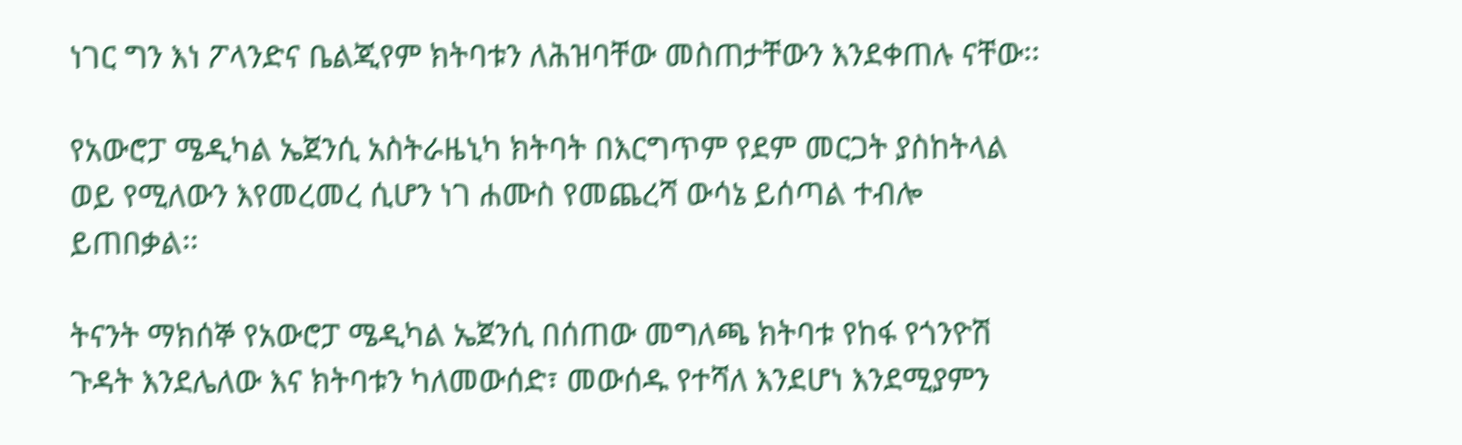ነገር ግን እነ ፖላንድና ቤልጂየም ክትባቱን ለሕዝባቸው መስጠታቸውን እንደቀጠሉ ናቸው፡፡

የአውሮፓ ሜዲካል ኤጀንሲ አስትራዜኒካ ክትባት በእርግጥም የደም መርጋት ያስከትላል ወይ የሚለውን እየመረመረ ሲሆን ነገ ሐሙስ የመጨረሻ ውሳኔ ይሰጣል ተብሎ ይጠበቃል፡፡

ትናንት ማክሰኞ የአውሮፓ ሜዲካል ኤጀንሲ በሰጠው መግለጫ ክትባቱ የከፋ የጎንዮሽ ጉዳት እንደሌለው እና ክትባቱን ካለመውሰድ፣ መውሰዱ የተሻለ እንደሆነ እንደሚያምን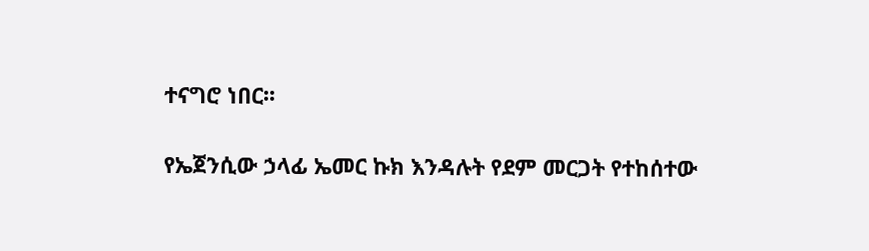ተናግሮ ነበር፡፡

የኤጀንሲው ኃላፊ ኤመር ኩክ እንዳሉት የደም መርጋት የተከሰተው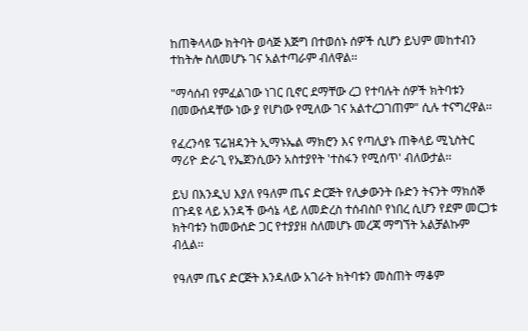ከጠቅላላው ክትባት ወሳጅ እጅግ በተወሰኑ ሰዎች ሲሆን ይህም መከተብን ተከትሎ ስለመሆኑ ገና አልተጣራም ብለዋል፡፡

"ማሳሰብ የምፈልገው ነገር ቢኖር ደማቸው ረጋ የተባሉት ሰዎች ክትባቱን በመውሰዳቸው ነው ያ የሆነው የሚለው ገና አልተረጋገጠም" ሲሉ ተናግረዋል፡፡

የፈረንሳዩ ፕሬዝዳንት ኢማኑኤል ማክሮን እና የጣሊያኑ ጠቅላይ ሚኒስትር ማሪዮ ድራጊ የኤጀንሲውን አስተያየት 'ተስፋን የሚሰጥ' ብለውታል፡፡

ይህ በእንዲህ እያለ የዓለም ጤና ድርጅት የሊቃውንት ቡድን ትናንት ማክሰኞ በጉዳዩ ላይ አንዳች ውሳኔ ላይ ለመድረስ ተሰብስቦ የነበረ ሲሆን የደም መርጋቱ ክትባቱን ከመውሰድ ጋር የተያያዘ ስለመሆኑ መረጃ ማግኘት አልቻልኩም ብሏል፡፡

የዓለም ጤና ድርጅት እንዳለው አገራት ክትባቱን መስጠት ማቆም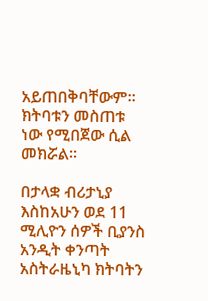አይጠበቅባቸውም፡፡ ክትባቱን መስጠቱ ነው የሚበጀው ሲል መክሯል፡፡

በታላቋ ብሪታኒያ እስከአሁን ወደ 11 ሚሊዮን ሰዎች ቢያንስ አንዲት ቀንጣት አስትራዜኒካ ክትባትን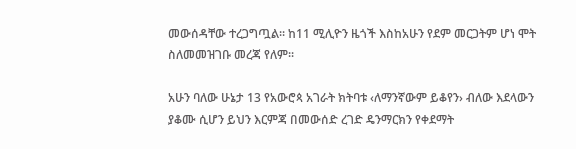መውሰዳቸው ተረጋግጧል፡፡ ከ11 ሚሊዮን ዜጎች እስከአሁን የደም መርጋትም ሆነ ሞት ስለመመዝገቡ መረጃ የለም፡፡

አሁን ባለው ሁኔታ 13 የአውሮጳ አገራት ክትባቱ ‹ለማንኛውም ይቆየን› ብለው እደላውን ያቆሙ ሲሆን ይህን እርምጃ በመውሰድ ረገድ ዴንማርክን የቀደማት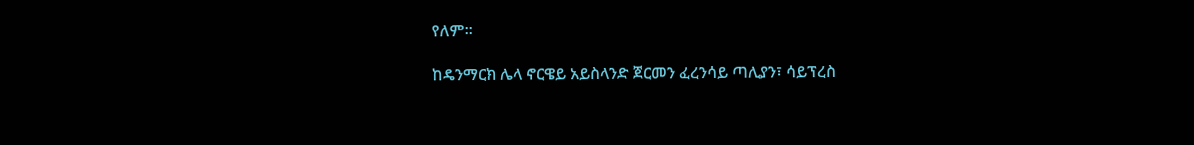የለም፡፡

ከዴንማርክ ሌላ ኖርዌይ አይስላንድ ጀርመን ፈረንሳይ ጣሊያን፣ ሳይፕረስ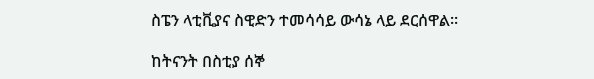ስፔን ላቲቪያና ስዊድን ተመሳሳይ ውሳኔ ላይ ደርሰዋል፡፡

ከትናንት በስቲያ ሰኞ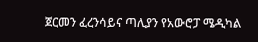ጀርመን ፈረንሳይና ጣሊያን የአውሮፓ ሜዲካል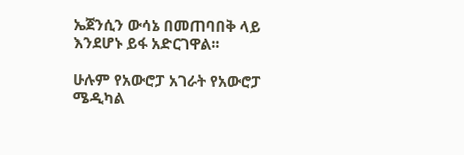ኤጀንሲን ውሳኔ በመጠባበቅ ላይ እንደሆኑ ይፋ አድርገዋል፡፡

ሁሉም የአውሮፓ አገራት የአውሮፓ ሜዲካል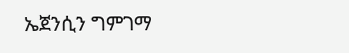ኤጀንሲን ግምገማ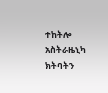ተከትሎ አስትራዜኒካ ክትባትን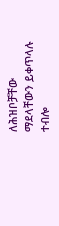ለሕዝቦቻቸው ማደላቸውን ይቀጥላሉ ተብሎ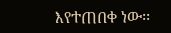እየተጠበቀ ነው፡፡